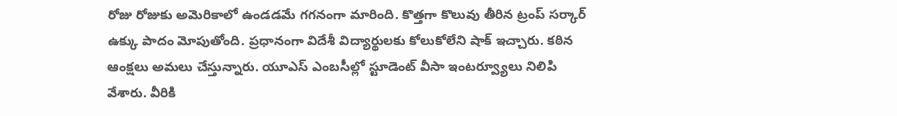రోజు రోజుకు అమెరికాలో ఉండడమే గగనంగా మారింది. కొత్తగా కొలువు తీరిన ట్రంప్ సర్కార్ ఉక్కు పాదం మోపుతోంది. ప్రధానంగా విదేశీ విద్యార్థులకు కోలుకోలేని షాక్ ఇచ్చారు. కఠిన ఆంక్షలు అమలు చేస్తున్నారు. యూఎస్ ఎంబసీల్లో స్టూడెంట్ వీసా ఇంటర్వ్యూలు నిలిపి వేశారు. వీరికి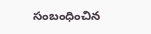సంబంధించిన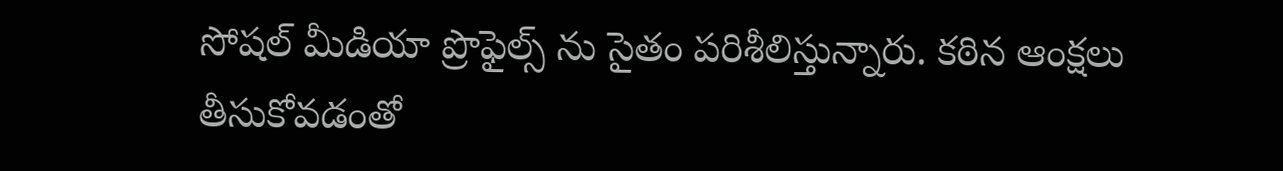సోషల్ మీడియా ప్రొఫైల్స్ ను సైతం పరిశీలిస్తున్నారు. కఠిన ఆంక్షలు తీసుకోవడంతో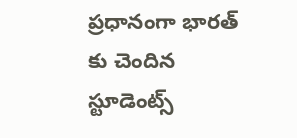ప్రధానంగా భారత్ కు చెందిన స్టూడెంట్స్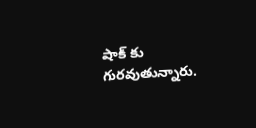షాక్ కు గురవుతున్నారు.